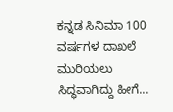ಕನ್ನಡ ಸಿನಿಮಾ 100 ವರ್ಷಗಳ ದಾಖಲೆ ಮುರಿಯಲು ಸಿದ್ಧವಾಗಿದ್ದು ಹೀಗೆ...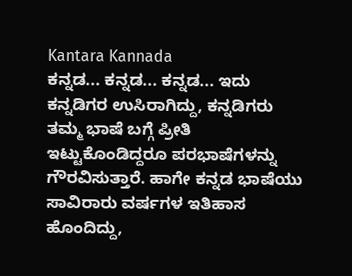Kantara Kannada
ಕನ್ನಡ... ಕನ್ನಡ... ಕನ್ನಡ... ಇದು ಕನ್ನಡಿಗರ ಉಸಿರಾಗಿದ್ದು, ಕನ್ನಡಿಗರು ತಮ್ಮ ಭಾಷೆ ಬಗ್ಗೆ ಪ್ರೀತಿ ಇಟ್ಟುಕೊಂಡಿದ್ದರೂ ಪರಭಾಷೆಗಳನ್ನು ಗೌರವಿಸುತ್ತಾರೆ. ಹಾಗೇ ಕನ್ನಡ ಭಾಷೆಯು ಸಾವಿರಾರು ವರ್ಷಗಳ ಇತಿಹಾಸ ಹೊಂದಿದ್ದು,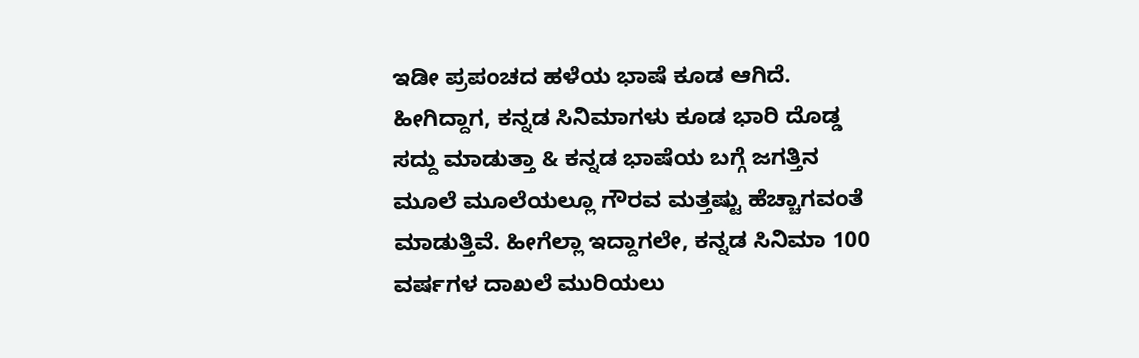ಇಡೀ ಪ್ರಪಂಚದ ಹಳೆಯ ಭಾಷೆ ಕೂಡ ಆಗಿದೆ. ಹೀಗಿದ್ದಾಗ, ಕನ್ನಡ ಸಿನಿಮಾಗಳು ಕೂಡ ಭಾರಿ ದೊಡ್ಡ ಸದ್ದು ಮಾಡುತ್ತಾ & ಕನ್ನಡ ಭಾಷೆಯ ಬಗ್ಗೆ ಜಗತ್ತಿನ ಮೂಲೆ ಮೂಲೆಯಲ್ಲೂ ಗೌರವ ಮತ್ತಷ್ಟು ಹೆಚ್ಚಾಗವಂತೆ ಮಾಡುತ್ತಿವೆ. ಹೀಗೆಲ್ಲಾ ಇದ್ದಾಗಲೇ, ಕನ್ನಡ ಸಿನಿಮಾ 100 ವರ್ಷಗಳ ದಾಖಲೆ ಮುರಿಯಲು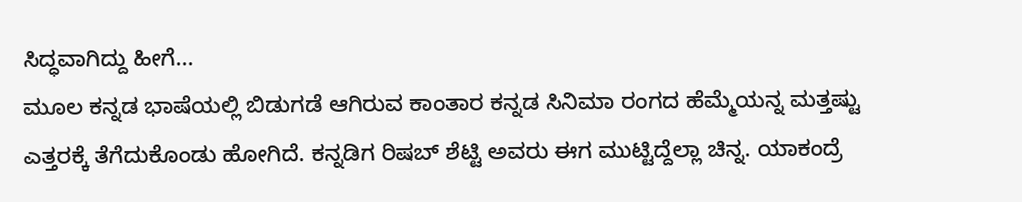ಸಿದ್ಧವಾಗಿದ್ದು ಹೀಗೆ...
ಮೂಲ ಕನ್ನಡ ಭಾಷೆಯಲ್ಲಿ ಬಿಡುಗಡೆ ಆಗಿರುವ ಕಾಂತಾರ ಕನ್ನಡ ಸಿನಿಮಾ ರಂಗದ ಹೆಮ್ಮೆಯನ್ನ ಮತ್ತಷ್ಟು ಎತ್ತರಕ್ಕೆ ತೆಗೆದುಕೊಂಡು ಹೋಗಿದೆ. ಕನ್ನಡಿಗ ರಿಷಬ್ ಶೆಟ್ಟಿ ಅವರು ಈಗ ಮುಟ್ಟಿದ್ದೆಲ್ಲಾ ಚಿನ್ನ. ಯಾಕಂದ್ರೆ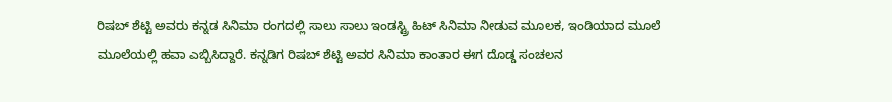ರಿಷಬ್ ಶೆಟ್ಟಿ ಅವರು ಕನ್ನಡ ಸಿನಿಮಾ ರಂಗದಲ್ಲಿ ಸಾಲು ಸಾಲು ಇಂಡಸ್ಟ್ರಿ ಹಿಟ್ ಸಿನಿಮಾ ನೀಡುವ ಮೂಲಕ, ಇಂಡಿಯಾದ ಮೂಲೆ ಮೂಲೆಯಲ್ಲಿ ಹವಾ ಎಬ್ಬಿಸಿದ್ದಾರೆ. ಕನ್ನಡಿಗ ರಿಷಬ್ ಶೆಟ್ಟಿ ಅವರ ಸಿನಿಮಾ ಕಾಂತಾರ ಈಗ ದೊಡ್ಡ ಸಂಚಲನ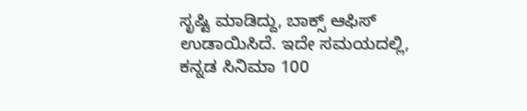ಸೃಷ್ಟಿ ಮಾಡಿದ್ದು, ಬಾಕ್ಸ್ ಆಫಿಸ್ ಉಡಾಯಿಸಿದೆ. ಇದೇ ಸಮಯದಲ್ಲಿ, ಕನ್ನಡ ಸಿನಿಮಾ 100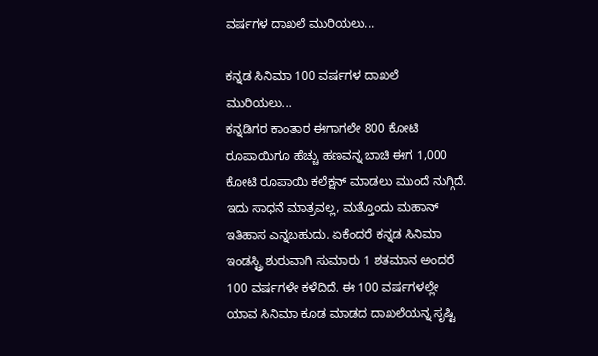ವರ್ಷಗಳ ದಾಖಲೆ ಮುರಿಯಲು...

ಕನ್ನಡ ಸಿನಿಮಾ 100 ವರ್ಷಗಳ ದಾಖಲೆ ಮುರಿಯಲು...
ಕನ್ನಡಿಗರ ಕಾಂತಾರ ಈಗಾಗಲೇ 800 ಕೋಟಿ ರೂಪಾಯಿಗೂ ಹೆಚ್ಚು ಹಣವನ್ನ ಬಾಚಿ ಈಗ 1,000 ಕೋಟಿ ರೂಪಾಯಿ ಕಲೆಕ್ಷನ್ ಮಾಡಲು ಮುಂದೆ ನುಗ್ಗಿದೆ. ಇದು ಸಾಧನೆ ಮಾತ್ರವಲ್ಲ, ಮತ್ತೊಂದು ಮಹಾನ್ ಇತಿಹಾಸ ಎನ್ನಬಹುದು. ಏಕೆಂದರೆ ಕನ್ನಡ ಸಿನಿಮಾ ಇಂಡಸ್ಟ್ರಿ ಶುರುವಾಗಿ ಸುಮಾರು 1 ಶತಮಾನ ಅಂದರೆ 100 ವರ್ಷಗಳೇ ಕಳೆದಿದೆ. ಈ 100 ವರ್ಷಗಳಲ್ಲೇ ಯಾವ ಸಿನಿಮಾ ಕೂಡ ಮಾಡದ ದಾಖಲೆಯನ್ನ ಸೃಷ್ಟಿ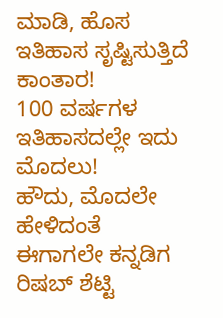ಮಾಡಿ, ಹೊಸ ಇತಿಹಾಸ ಸೃಷ್ಟಿಸುತ್ತಿದೆ ಕಾಂತಾರ!
100 ವರ್ಷಗಳ ಇತಿಹಾಸದಲ್ಲೇ ಇದು ಮೊದಲು!
ಹೌದು, ಮೊದಲೇ ಹೇಳಿದಂತೆ ಈಗಾಗಲೇ ಕನ್ನಡಿಗ ರಿಷಬ್ ಶೆಟ್ಟಿ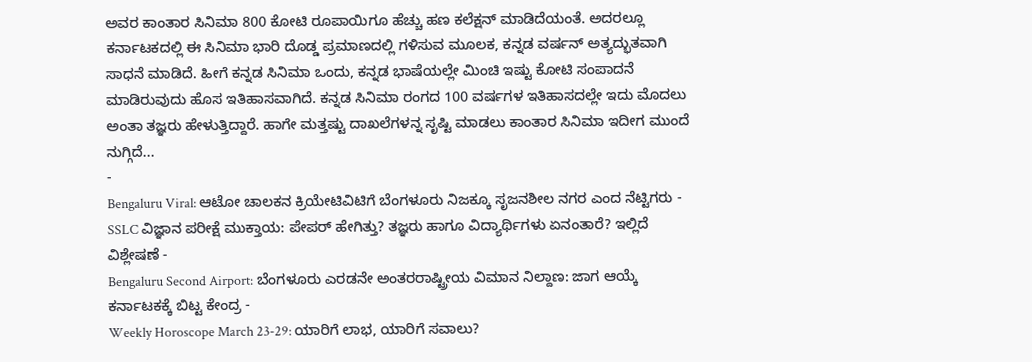ಅವರ ಕಾಂತಾರ ಸಿನಿಮಾ 800 ಕೋಟಿ ರೂಪಾಯಿಗೂ ಹೆಚ್ಚು ಹಣ ಕಲೆಕ್ಷನ್ ಮಾಡಿದೆಯಂತೆ. ಅದರಲ್ಲೂ ಕರ್ನಾಟಕದಲ್ಲಿ ಈ ಸಿನಿಮಾ ಭಾರಿ ದೊಡ್ಡ ಪ್ರಮಾಣದಲ್ಲಿ ಗಳಿಸುವ ಮೂಲಕ, ಕನ್ನಡ ವರ್ಷನ್ ಅತ್ಯದ್ಭುತವಾಗಿ ಸಾಧನೆ ಮಾಡಿದೆ. ಹೀಗೆ ಕನ್ನಡ ಸಿನಿಮಾ ಒಂದು, ಕನ್ನಡ ಭಾಷೆಯಲ್ಲೇ ಮಿಂಚಿ ಇಷ್ಟು ಕೋಟಿ ಸಂಪಾದನೆ ಮಾಡಿರುವುದು ಹೊಸ ಇತಿಹಾಸವಾಗಿದೆ. ಕನ್ನಡ ಸಿನಿಮಾ ರಂಗದ 100 ವರ್ಷಗಳ ಇತಿಹಾಸದಲ್ಲೇ ಇದು ಮೊದಲು ಅಂತಾ ತಜ್ಞರು ಹೇಳುತ್ತಿದ್ದಾರೆ. ಹಾಗೇ ಮತ್ತಷ್ಟು ದಾಖಲೆಗಳನ್ನ ಸೃಷ್ಟಿ ಮಾಡಲು ಕಾಂತಾರ ಸಿನಿಮಾ ಇದೀಗ ಮುಂದೆ ನುಗ್ಗಿದೆ...
-
Bengaluru Viral: ಆಟೋ ಚಾಲಕನ ಕ್ರಿಯೇಟಿವಿಟಿಗೆ ಬೆಂಗಳೂರು ನಿಜಕ್ಕೂ ಸೃಜನಶೀಲ ನಗರ ಎಂದ ನೆಟ್ಟಿಗರು -
SSLC ವಿಜ್ಞಾನ ಪರೀಕ್ಷೆ ಮುಕ್ತಾಯ: ಪೇಪರ್ ಹೇಗಿತ್ತು? ತಜ್ಞರು ಹಾಗೂ ವಿದ್ಯಾರ್ಥಿಗಳು ಏನಂತಾರೆ? ಇಲ್ಲಿದೆ ವಿಶ್ಲೇಷಣೆ -
Bengaluru Second Airport: ಬೆಂಗಳೂರು ಎರಡನೇ ಅಂತರರಾಷ್ಟ್ರೀಯ ವಿಮಾನ ನಿಲ್ದಾಣ: ಜಾಗ ಆಯ್ಕೆ ಕರ್ನಾಟಕಕ್ಕೆ ಬಿಟ್ಟ ಕೇಂದ್ರ -
Weekly Horoscope March 23-29: ಯಾರಿಗೆ ಲಾಭ, ಯಾರಿಗೆ ಸವಾಲು?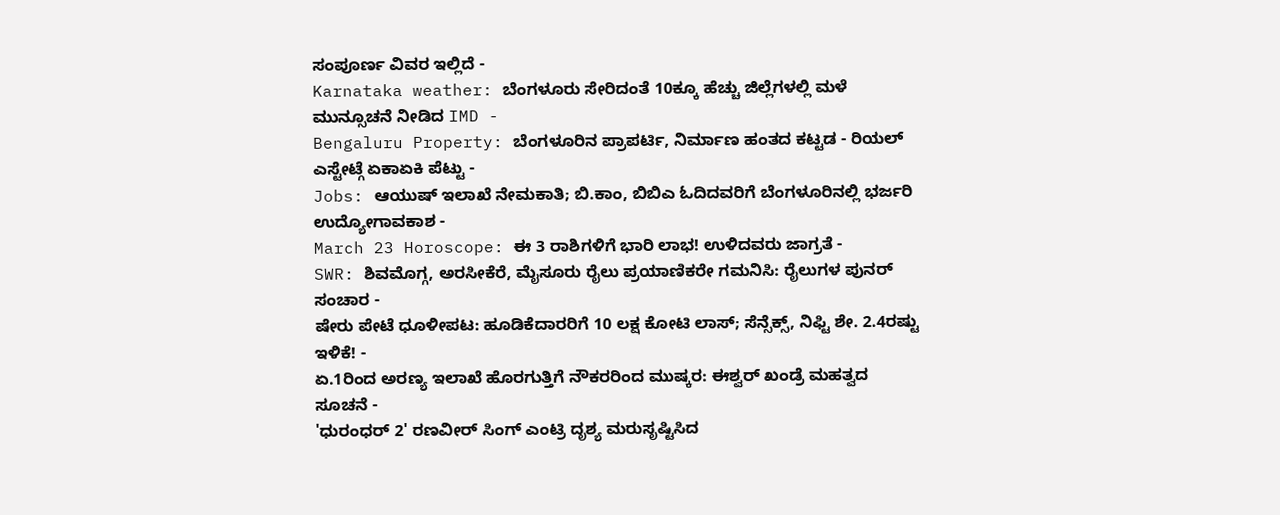ಸಂಪೂರ್ಣ ವಿವರ ಇಲ್ಲಿದೆ -
Karnataka weather: ಬೆಂಗಳೂರು ಸೇರಿದಂತೆ 10ಕ್ಕೂ ಹೆಚ್ಚು ಜಿಲ್ಲೆಗಳಲ್ಲಿ ಮಳೆ ಮುನ್ಸೂಚನೆ ನೀಡಿದ IMD -
Bengaluru Property: ಬೆಂಗಳೂರಿನ ಪ್ರಾಪರ್ಟಿ, ನಿರ್ಮಾಣ ಹಂತದ ಕಟ್ಟಡ - ರಿಯಲ್ ಎಸ್ಟೇಟ್ಗೆ ಏಕಾಏಕಿ ಪೆಟ್ಟು -
Jobs: ಆಯುಷ್ ಇಲಾಖೆ ನೇಮಕಾತಿ; ಬಿ.ಕಾಂ, ಬಿಬಿಎ ಓದಿದವರಿಗೆ ಬೆಂಗಳೂರಿನಲ್ಲಿ ಭರ್ಜರಿ ಉದ್ಯೋಗಾವಕಾಶ -
March 23 Horoscope: ಈ 3 ರಾಶಿಗಳಿಗೆ ಭಾರಿ ಲಾಭ! ಉಳಿದವರು ಜಾಗ್ರತೆ -
SWR: ಶಿವಮೊಗ್ಗ, ಅರಸೀಕೆರೆ, ಮೈಸೂರು ರೈಲು ಪ್ರಯಾಣಿಕರೇ ಗಮನಿಸಿ: ರೈಲುಗಳ ಪುನರ್ ಸಂಚಾರ -
ಷೇರು ಪೇಟೆ ಧೂಳೀಪಟ: ಹೂಡಿಕೆದಾರರಿಗೆ 10 ಲಕ್ಷ ಕೋಟಿ ಲಾಸ್; ಸೆನ್ಸೆಕ್ಸ್, ನಿಫ್ಟಿ ಶೇ. 2.4ರಷ್ಟು ಇಳಿಕೆ! -
ಏ.1ರಿಂದ ಅರಣ್ಯ ಇಲಾಖೆ ಹೊರಗುತ್ತಿಗೆ ನೌಕರರಿಂದ ಮುಷ್ಕರ: ಈಶ್ವರ್ ಖಂಡ್ರೆ ಮಹತ್ವದ ಸೂಚನೆ -
'ಧುರಂಧರ್ 2' ರಣವೀರ್ ಸಿಂಗ್ ಎಂಟ್ರಿ ದೃಶ್ಯ ಮರುಸೃಷ್ಟಿಸಿದ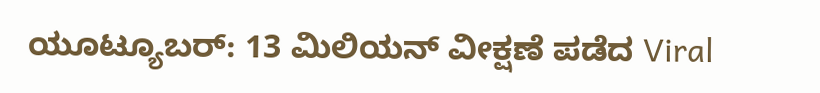ಯೂಟ್ಯೂಬರ್: 13 ಮಿಲಿಯನ್ ವೀಕ್ಷಣೆ ಪಡೆದ Viral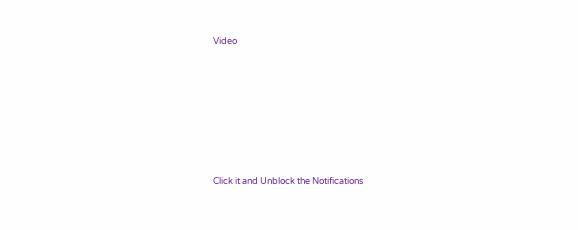Video











Click it and Unblock the Notifications